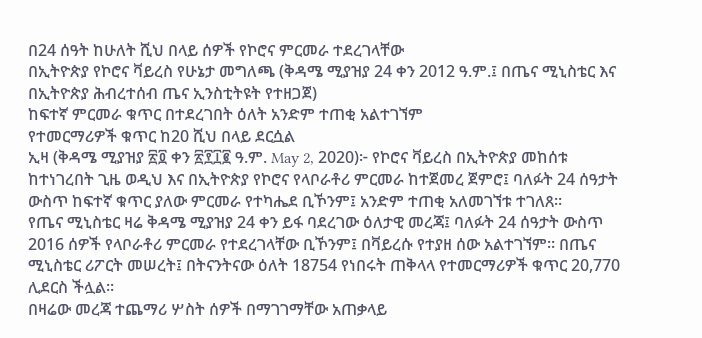በ24 ሰዓት ከሁለት ሺህ በላይ ሰዎች የኮሮና ምርመራ ተደረገላቸው
በኢትዮጵያ የኮሮና ቫይረስ የሁኔታ መግለጫ (ቅዳሜ ሚያዝያ 24 ቀን 2012 ዓ.ም.፤ በጤና ሚኒስቴር እና በኢትዮጵያ ሕብረተሰብ ጤና ኢንስቲትዩት የተዘጋጀ)
ከፍተኛ ምርመራ ቁጥር በተደረገበት ዕለት አንድም ተጠቂ አልተገኘም
የተመርማሪዎች ቁጥር ከ20 ሺህ በላይ ደርሷል
ኢዛ (ቅዳሜ ሚያዝያ ፳፬ ቀን ፳፻፲፪ ዓ.ም. May 2, 2020)፦ የኮሮና ቫይረስ በኢትዮጵያ መከሰቱ ከተነገረበት ጊዜ ወዲህ እና በኢትዮጵያ የኮሮና የላቦራቶሪ ምርመራ ከተጀመረ ጀምሮ፤ ባለፉት 24 ሰዓታት ውስጥ ከፍተኛ ቁጥር ያለው ምርመራ የተካሔደ ቢኾንም፤ አንድም ተጠቂ አለመገኘቱ ተገለጸ።
የጤና ሚኒስቴር ዛሬ ቅዳሜ ሚያዝያ 24 ቀን ይፋ ባደረገው ዕለታዊ መረጃ፤ ባለፉት 24 ሰዓታት ውስጥ 2016 ሰዎች የላቦራቶሪ ምርመራ የተደረገላቸው ቢኾንም፤ በቫይረሱ የተያዘ ሰው አልተገኘም። በጤና ሚኒስቴር ሪፖርት መሠረት፤ በትናንትናው ዕለት 18754 የነበሩት ጠቅላላ የተመርማሪዎች ቁጥር 20,770 ሊደርስ ችሏል።
በዛሬው መረጃ ተጨማሪ ሦስት ሰዎች በማገገማቸው አጠቃላይ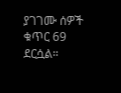ያገገሙ ሰዎች ቁጥር 69 ደርሷል።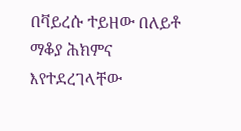በቫይረሱ ተይዘው በለይቶ ማቆያ ሕክምና እየተደረገላቸው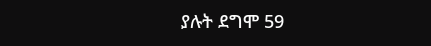ያሉት ደግሞ 59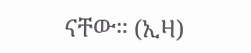ናቸው። (ኢዛ)